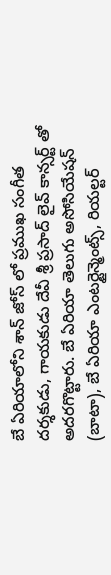బే ఏరియాలోని శాన్ జోస్ లో ప్రముఖ సంగీత దర్శకుడు, గాయకుడు దేవీ శ్రీ ప్రసాద్ లైవ్ కాన్సర్ట్ తో అదరగొట్టారు. బే ఏరియా తెలుగు అసోసియేషన్ (బాటా), బే ఏరియా ఎంటర్టైన్మెంట్స్, రియల్టర్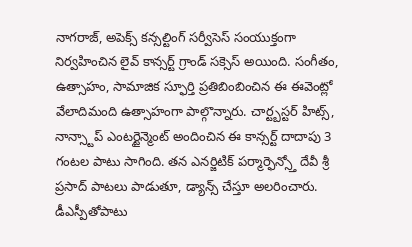నాగరాజ్, అపెక్స్ కన్సల్టింగ్ సర్వీసెస్ సంయుక్తంగా నిర్వహించిన లైవ్ కాన్సర్ట్ గ్రాండ్ సక్సెస్ అయింది. సంగీతం, ఉత్సాహం, సామాజిక స్ఫూర్తి ప్రతిబింబించిన ఈ ఈవెంట్లో వేలాదిమంది ఉత్సాహంగా పాల్గొన్నారు. చార్ట్బస్టర్ హిట్స్, నాన్స్టాప్ ఎంటర్టైన్మెంట్ అందించిన ఈ కాన్సర్ట్ దాదాపు 3 గంటల పాటు సాగింది. తన ఎనర్జిటిక్ పర్మార్ఫెన్స్తో దేవీ శ్రీ ప్రసాద్ పాటలు పాడుతూ, డ్యాన్స్ చేస్తూ అలరించారు. డీఎస్పీతోపాటు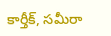కార్తీక్, సమీరా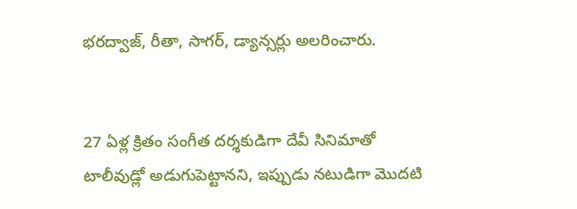భరద్వాజ్, రీతా, సాగర్, డ్యాన్సర్లు అలరించారు.


27 ఏళ్ల క్రితం సంగీత దర్శకుడిగా దేవీ సినిమాతో టాలీవుడ్లో అడుగుపెట్టానని, ఇప్పుడు నటుడిగా మొదటి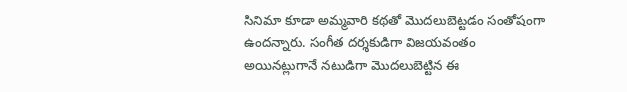సినిమా కూడా అమ్మవారి కథతో మొదలుబెట్టడం సంతోషంగా ఉందన్నారు. సంగీత దర్శకుడిగా విజయవంతం అయినట్లుగానే నటుడిగా మొదలుబెట్టిన ఈ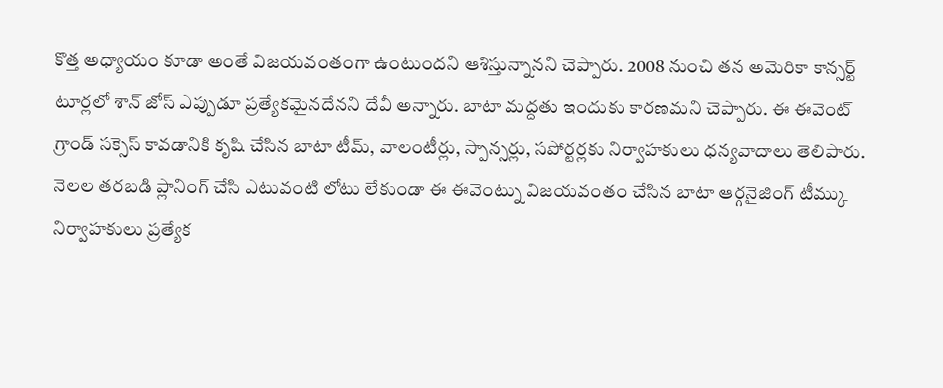కొత్త అధ్యాయం కూడా అంతే విజయవంతంగా ఉంటుందని ఆశిస్తున్నానని చెప్పారు. 2008 నుంచి తన అమెరికా కాన్సర్ట్ టూర్లలో శాన్ జోస్ ఎప్పుడూ ప్రత్యేకమైనదేనని దేవీ అన్నారు. బాటా మద్దతు ఇందుకు కారణమని చెప్పారు. ఈ ఈవెంట్ గ్రాండ్ సక్సెస్ కావడానికి కృషి చేసిన బాటా టీమ్, వాలంటీర్లు, స్పాన్సర్లు, సపోర్టర్లకు నిర్వాహకులు ధన్యవాదాలు తెలిపారు. నెలల తరబడి ప్లానింగ్ చేసి ఎటువంటి లోటు లేకుండా ఈ ఈవెంట్ను విజయవంతం చేసిన బాటా ఆర్గనైజింగ్ టీమ్కు నిర్వాహకులు ప్రత్యేక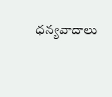ధన్యవాదాలు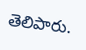తెలిపారు.